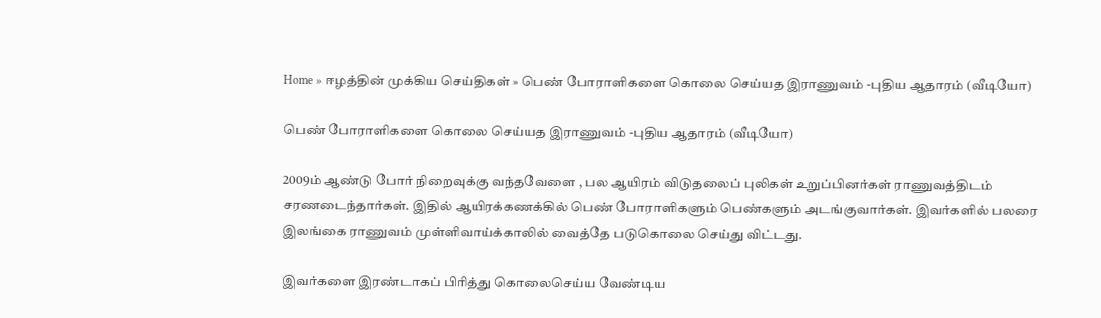Home » ஈழத்தின் முக்கிய செய்திகள் » பெண் போராளிகளை கொலை செய்யத இராணுவம் -புதிய ஆதாரம் (வீடியோ)

பெண் போராளிகளை கொலை செய்யத இராணுவம் -புதிய ஆதாரம் (வீடியோ)

2009ம் ஆண்டு போர் நிறைவுக்கு வந்தவேளை , பல ஆயிரம் விடுதலைப் புலிகள் உறுப்பினர்கள் ராணுவத்திடம் சரணடைந்தார்கள். இதில் ஆயிரக்கணக்கில் பெண் போராளிகளும் பெண்களும் அடங்குவார்கள். இவர்களில் பலரை இலங்கை ராணுவம் முள்ளிவாய்க்காலில் வைத்தே படுகொலை செய்து விட்டது.

இவர்களை இரண்டாகப் பிரித்து கொலைசெய்ய வேண்டிய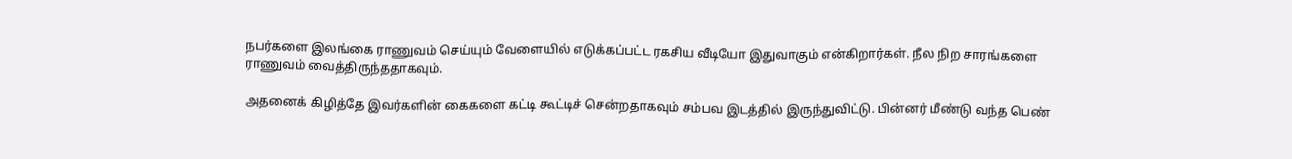நபர்களை இலங்கை ராணுவம் செய்யும் வேளையில் எடுக்கப்பட்ட ரகசிய வீடியோ இதுவாகும் என்கிறார்கள். நீல நிற சாரங்களை ராணுவம் வைத்திருந்ததாகவும்.

அதனைக் கிழித்தே இவர்களின் கைகளை கட்டி கூட்டிச் சென்றதாகவும் சம்பவ இடத்தில் இருந்துவிட்டு. பின்னர் மீண்டு வந்த பெண்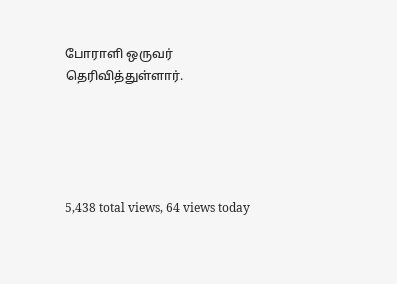போராளி ஒருவர் தெரிவித்துள்ளார்.





5,438 total views, 64 views today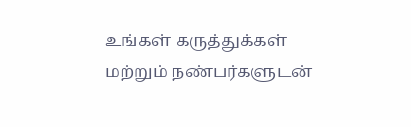உங்கள் கருத்துக்கள் மற்றும் நண்பர்களுடன்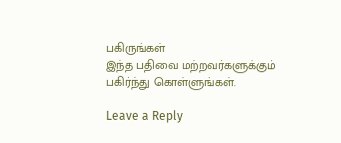பகிருங்கள்
இந்த பதிவை மற்றவர்களுக்கும் பகிர்ந்து கொள்ளுங்கள்.

Leave a Reply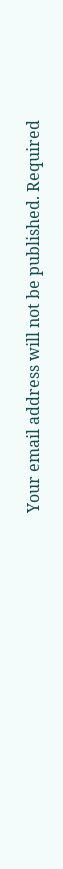Your email address will not be published. Required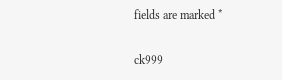fields are marked *

ck999